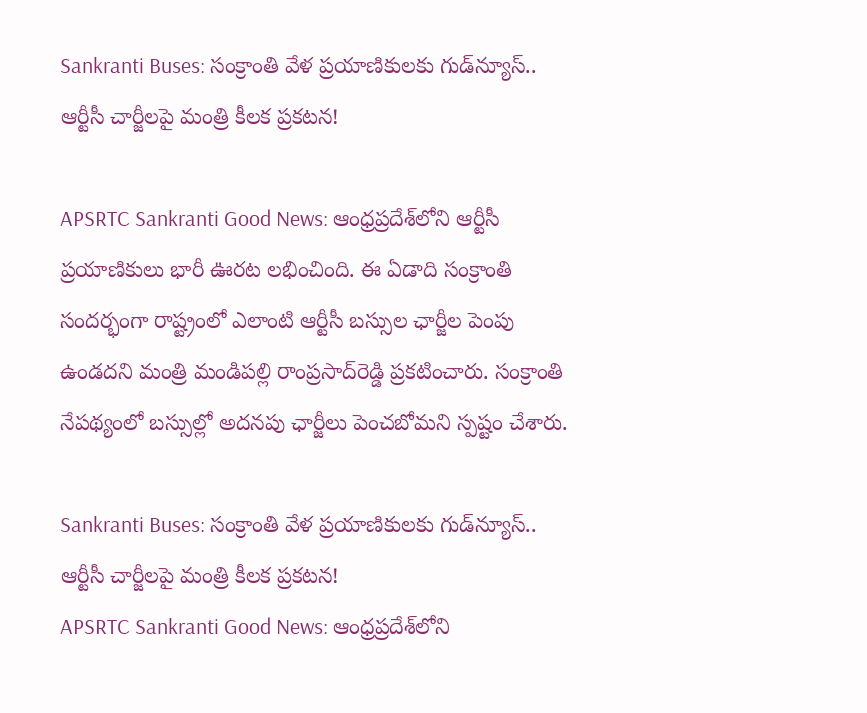Sankranti Buses: సంక్రాంతి వేళ ప్రయాణికులకు గుడ్‌న్యూస్.. ఆర్టీసీ చార్జీలపై మంత్రి కీలక ప్రకటన!

APSRTC Sankranti Good News: ఆంధ్రప్రదేశ్‌లోని ఆర్టీసీ ప్రయాణికులు భారీ ఊరట లభించింది. ఈ ఏడాది సంక్రాంతి సందర్భంగా రాష్ట్రంలో ఎలాంటి ఆర్టీసీ బస్సుల ఛార్జీల పెంపు ఉండదని మంత్రి మండిపల్లి రాంప్రసాద్‌రెడ్డి ప్రకటించారు. సంక్రాంతి నేపథ్యంలో బస్సుల్లో అదనపు ఛార్జీలు పెంచబోమని స్పష్టం చేశారు.

Sankranti Buses: సంక్రాంతి వేళ ప్రయాణికులకు గుడ్‌న్యూస్.. ఆర్టీసీ చార్జీలపై మంత్రి కీలక ప్రకటన!
APSRTC Sankranti Good News: ఆంధ్రప్రదేశ్‌లోని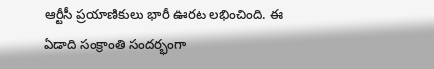ఆర్టీసీ ప్రయాణికులు భారీ ఊరట లభించింది. ఈ ఏడాది సంక్రాంతి సందర్భంగా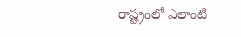రాష్ట్రంలో ఎలాంటి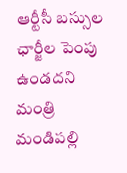ఆర్టీసీ బస్సుల ఛార్జీల పెంపు ఉండదని మంత్రి మండిపల్లి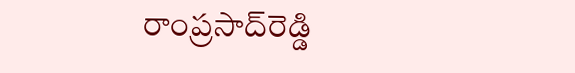రాంప్రసాద్‌రెడ్డి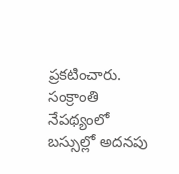ప్రకటించారు. సంక్రాంతి నేపథ్యంలో బస్సుల్లో అదనపు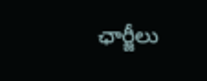ఛార్జీలు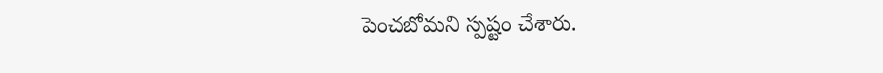పెంచబోమని స్పష్టం చేశారు.